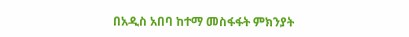በአዲስ አበባ ከተማ መስፋፋት ምክንያት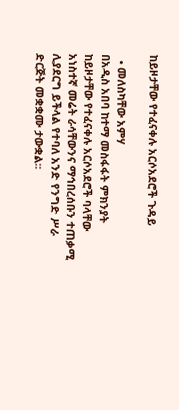ከይዞታቸው የተፈናቀሉ አርሶአደሮች ጉዳይ

  • መለስካቸው አምሃ
በአዲስ አበባ ከተማ መስፋፋት ምክንያት ከይዞታቸው የተፈናቀሉ አርሶአደሮች ባላቸው አነስተኛ መሬት ራሳቸውንና ማኅበረሰቡን ተጠቃሚ ሊያደርግ ይችላል የተባለ አንድ የንግድ ሥራ ድርጅት መቋቋሙ ታውቋል፡፡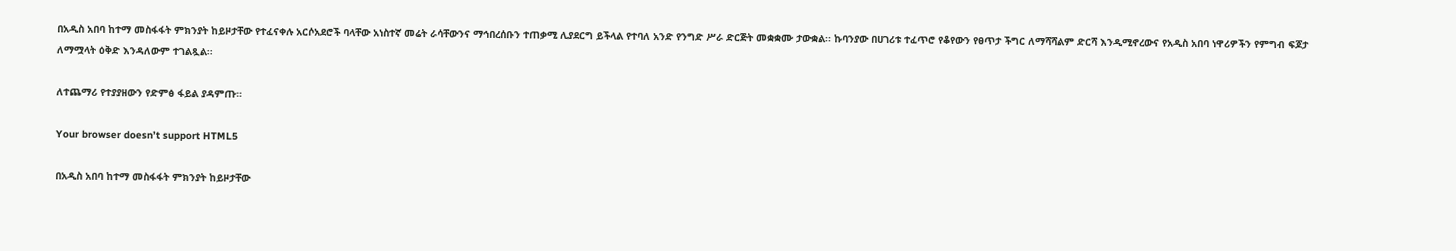በአዲስ አበባ ከተማ መስፋፋት ምክንያት ከይዞታቸው የተፈናቀሉ አርሶአደሮች ባላቸው አነስተኛ መሬት ራሳቸውንና ማኅበረሰቡን ተጠቃሚ ሊያደርግ ይችላል የተባለ አንድ የንግድ ሥራ ድርጅት መቋቋሙ ታውቋል፡፡ ኩባንያው በሀገሪቱ ተፈጥሮ የቆየውን የፀጥታ ችግር ለማሻሻልም ድርሻ እንዲሚኖረውና የአዲስ አበባ ነዋሪዎችን የምግብ ፍጆታ ለማሟላት ዕቅድ እንዳለውም ተገልጿል፡፡

ለተጨማሪ የተያያዘውን የድምፅ ፋይል ያዳምጡ።

Your browser doesn’t support HTML5

በአዲስ አበባ ከተማ መስፋፋት ምክንያት ከይዞታቸው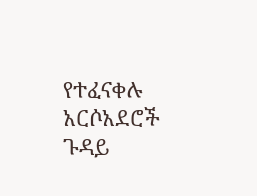የተፈናቀሉ አርሶአደሮች ጉዳይ